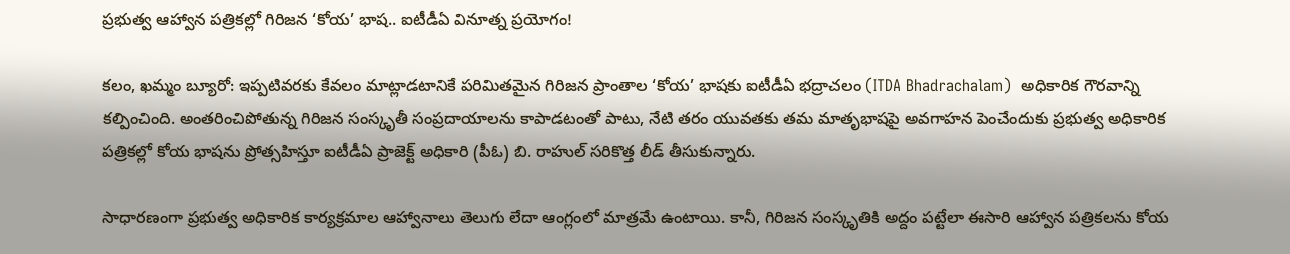ప్రభుత్వ ఆహ్వాన పత్రికల్లో గిరిజన ‘కోయ’ భాష.. ఐటీడీఏ వినూత్న ప్రయోగం!

కలం, ఖమ్మం బ్యూరో: ఇప్పటివరకు కేవలం మాట్లాడటానికే పరిమితమైన గిరిజన ప్రాంతాల ‘కోయ’ భాషకు ఐటీడీఏ భద్రాచలం (ITDA Bhadrachalam)  అధికారిక గౌరవాన్ని కల్పించింది. అంతరించిపోతున్న గిరిజన సంస్కృతీ సంప్రదాయాలను కాపాడటంతో పాటు, నేటి తరం యువతకు తమ మాతృభాషపై అవగాహన పెంచేందుకు ప్రభుత్వ అధికారిక పత్రికల్లో కోయ భాషను ప్రోత్సహిస్తూ ఐటీడీఏ ప్రాజెక్ట్ అధికారి (పీఓ) బి. రాహుల్ సరికొత్త లీడ్ తీసుకున్నారు.

సాధారణంగా ప్రభుత్వ అధికారిక కార్యక్రమాల ఆహ్వానాలు తెలుగు లేదా ఆంగ్లంలో మాత్రమే ఉంటాయి. కానీ, గిరిజన సంస్కృతికి అద్దం పట్టేలా ఈసారి ఆహ్వాన పత్రికలను కోయ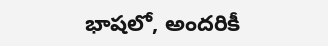భాషలో, అందరికీ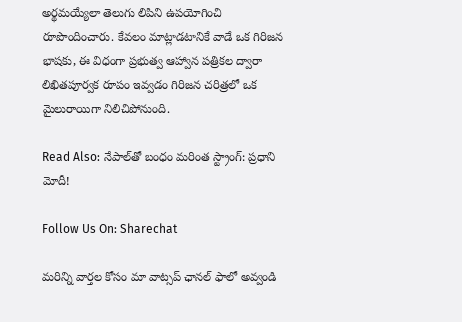అర్థమయ్యేలా తెలుగు లిపిని ఉపయోగించి రూపొందించారు. కేవలం మాట్లాడటానికే వాడే ఒక గిరిజన భాషకు, ఈ విధంగా ప్రభుత్వ ఆహ్వాన పత్రికల ద్వారా లిఖితపూర్వక రూపం ఇవ్వడం గిరిజన చరిత్రలో ఒక మైలురాయిగా నిలిచిపోనుంది.

Read Also: నేపాల్‌తో బంధం మరింత స్ట్రాంగ్: ప్రధాని మోదీ!

Follow Us On: Sharechat

మ‌రిన్ని వార్త‌ల కోసం మా వాట్స‌ప్ ఛాన‌ల్ ఫాలో అవ్వండి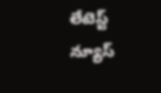లేటెస్ట్ న్యూస్‌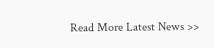Read More Latest News >>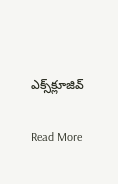ఎక్స్‌క్లూజివ్‌

Read More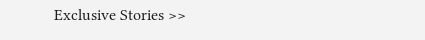Exclusive Stories >>